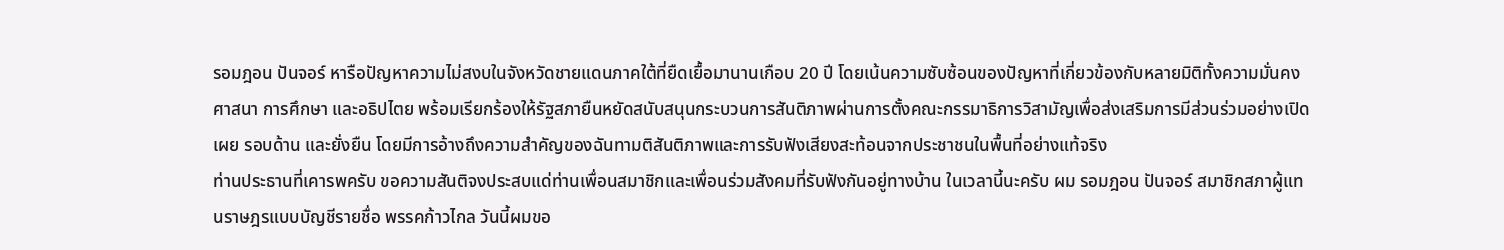รอมฎอน ปันจอร์ หารือปัญหาความไม่สงบในจังหวัดชายแดนภาคใต้ที่ยืดเยื้อมานานเกือบ 20 ปี โดยเน้นความซับซ้อนของปัญหาที่เกี่ยวข้องกับหลายมิติทั้งความมั่นคง ศาสนา การศึกษา และอธิปไตย พร้อมเรียกร้องให้รัฐสภายืนหยัดสนับสนุนกระบวนการสันติภาพผ่านการตั้งคณะกรรมาธิการวิสามัญเพื่อส่งเสริมการมีส่วนร่วมอย่างเปิดเผย รอบด้าน และยั่งยืน โดยมีการอ้างถึงความสำคัญของฉันทามติสันติภาพและการรับฟังเสียงสะท้อนจากประชาชนในพื้นที่อย่างแท้จริง
ท่านประธานที่เคารพครับ ขอความสันติจงประสบแด่ท่านเพื่อนสมาชิกและเพื่อนร่วมสังคมที่รับฟังกันอยู่ทางบ้าน ในเวลานี้นะครับ ผม รอมฎอน ปันจอร์ สมาชิกสภาผู้แทนราษฎรแบบบัญชีรายชื่อ พรรคก้าวไกล วันนี้ผมขอ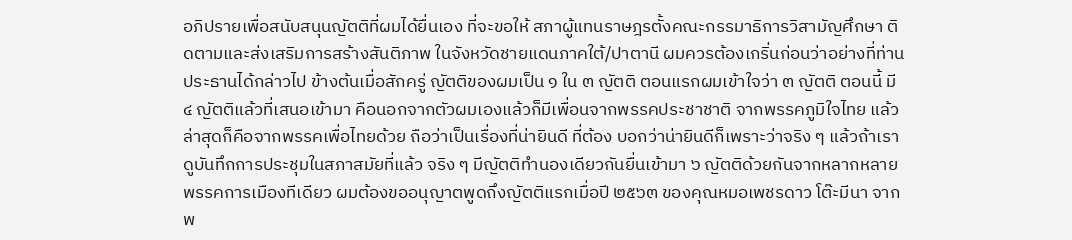อภิปรายเพื่อสนับสนุนญัตติที่ผมได้ยื่นเอง ที่จะขอให้ สภาผู้แทนราษฎรตั้งคณะกรรมาธิการวิสามัญศึกษา ติดตามและส่งเสริมการสร้างสันติภาพ ในจังหวัดชายแดนภาคใต้/ปาตานี ผมควรต้องเกริ่นก่อนว่าอย่างที่ท่านประธานได้กล่าวไป ข้างต้นเมื่อสักครู่ ญัตติของผมเป็น ๑ ใน ๓ ญัตติ ตอนแรกผมเข้าใจว่า ๓ ญัตติ ตอนนี้ มี ๔ ญัตติแล้วที่เสนอเข้ามา คือนอกจากตัวผมเองแล้วก็มีเพื่อนจากพรรคประชาชาติ จากพรรคภูมิใจไทย แล้วล่าสุดก็คือจากพรรคเพื่อไทยด้วย ถือว่าเป็นเรื่องที่น่ายินดี ที่ต้อง บอกว่าน่ายินดีก็เพราะว่าจริง ๆ แล้วถ้าเราดูบันทึกการประชุมในสภาสมัยที่แล้ว จริง ๆ มีญัตติทำนองเดียวกันยื่นเข้ามา ๖ ญัตติด้วยกันจากหลากหลายพรรคการเมืองทีเดียว ผมต้องขออนุญาตพูดถึงญัตติแรกเมื่อปี ๒๕๖๓ ของคุณหมอเพชรดาว โต๊ะมีนา จากพ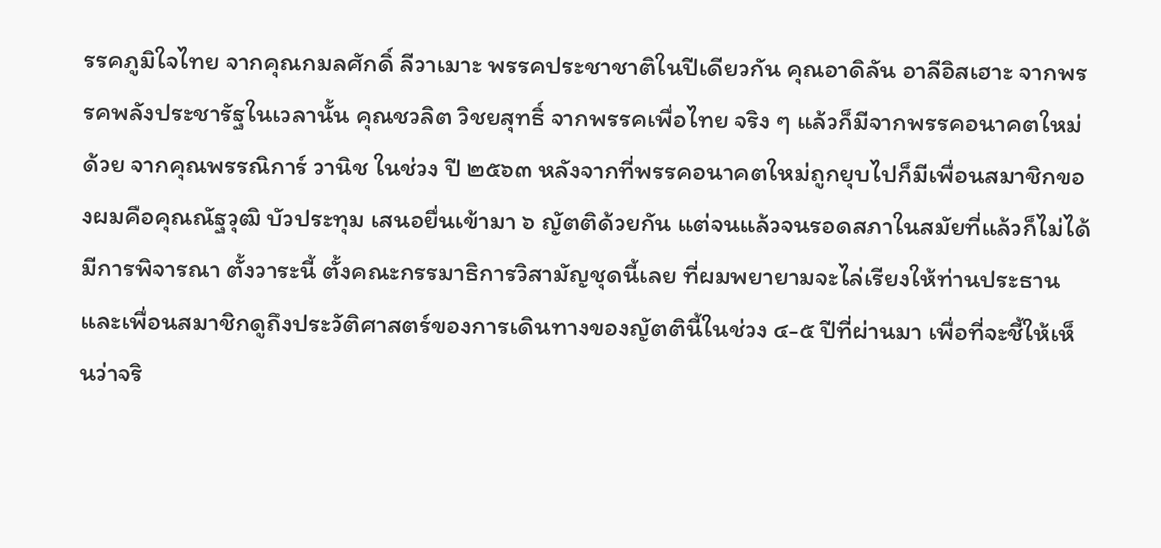รรคภูมิใจไทย จากคุณกมลศักดิ์ ลีวาเมาะ พรรคประชาชาติในปีเดียวกัน คุณอาดิลัน อาลีอิสเฮาะ จากพรรคพลังประชารัฐในเวลานั้น คุณชวลิต วิชยสุทธิ์ จากพรรคเพื่อไทย จริง ๆ แล้วก็มีจากพรรคอนาคตใหม่ด้วย จากคุณพรรณิการ์ วานิช ในช่วง ปี ๒๕๖๓ หลังจากที่พรรคอนาคตใหม่ถูกยุบไปก็มีเพื่อนสมาชิกของผมคือคุณณัฐวุฒิ บัวประทุม เสนอยื่นเข้ามา ๖ ญัตติด้วยกัน แต่จนแล้วจนรอดสภาในสมัยที่แล้วก็ไม่ได้มีการพิจารณา ตั้งวาระนี้ ตั้งคณะกรรมาธิการวิสามัญชุดนี้เลย ที่ผมพยายามจะไล่เรียงให้ท่านประธาน และเพื่อนสมาชิกดูถึงประวัติศาสตร์ของการเดินทางของญัตตินี้ในช่วง ๔-๕ ปีที่ผ่านมา เพื่อที่จะชี้ให้เห็นว่าจริ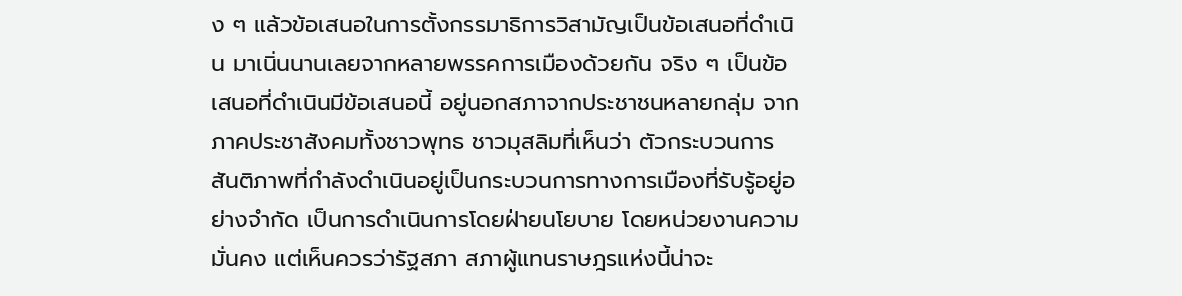ง ๆ แล้วข้อเสนอในการตั้งกรรมาธิการวิสามัญเป็นข้อเสนอที่ดำเนิน มาเนิ่นนานเลยจากหลายพรรคการเมืองด้วยกัน จริง ๆ เป็นข้อเสนอที่ดำเนินมีข้อเสนอนี้ อยู่นอกสภาจากประชาชนหลายกลุ่ม จากภาคประชาสังคมทั้งชาวพุทธ ชาวมุสลิมที่เห็นว่า ตัวกระบวนการสันติภาพที่กำลังดำเนินอยู่เป็นกระบวนการทางการเมืองที่รับรู้อยู่อย่างจำกัด เป็นการดำเนินการโดยฝ่ายนโยบาย โดยหน่วยงานความมั่นคง แต่เห็นควรว่ารัฐสภา สภาผู้แทนราษฎรแห่งนี้น่าจะ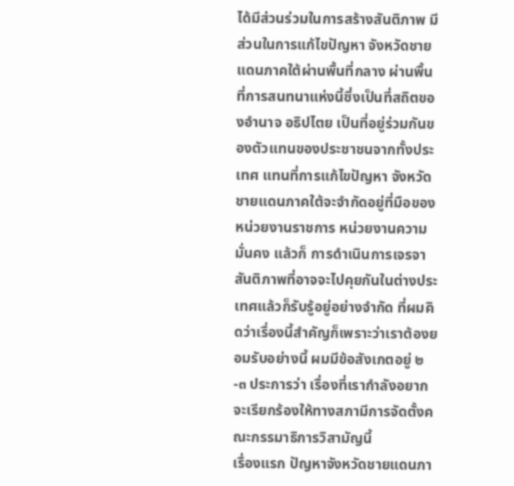ได้มีส่วนร่วมในการสร้างสันติภาพ มีส่วนในการแก้ไขปัญหา จังหวัดชายแดนภาคใต้ผ่านพื้นที่กลาง ผ่านพื้นที่การสนทนาแห่งนี้ซึ่งเป็นที่สถิตของอำนาจ อธิปไตย เป็นที่อยู่ร่วมกันของตัวแทนของประชาชนจากทั้งประเทศ แทนที่การแก้ไขปัญหา จังหวัดชายแดนภาคใต้จะจำกัดอยู่ที่มือของหน่วยงานราชการ หน่วยงานความมั่นคง แล้วก็ การดำเนินการเจรจาสันติภาพที่อาจจะไปคุยกันในต่างประเทศแล้วก็รับรู้อยู่อย่างจำกัด ที่ผมคิดว่าเรื่องนี้สำคัญก็เพราะว่าเราต้องยอมรับอย่างนี้ ผมมีข้อสังเกตอยู่ ๒-๓ ประการว่า เรื่องที่เรากำลังอยากจะเรียกร้องให้ทางสภามีการจัดตั้งคณะกรรมาธิการวิสามัญนี้
เรื่องแรก ปัญหาจังหวัดชายแดนภา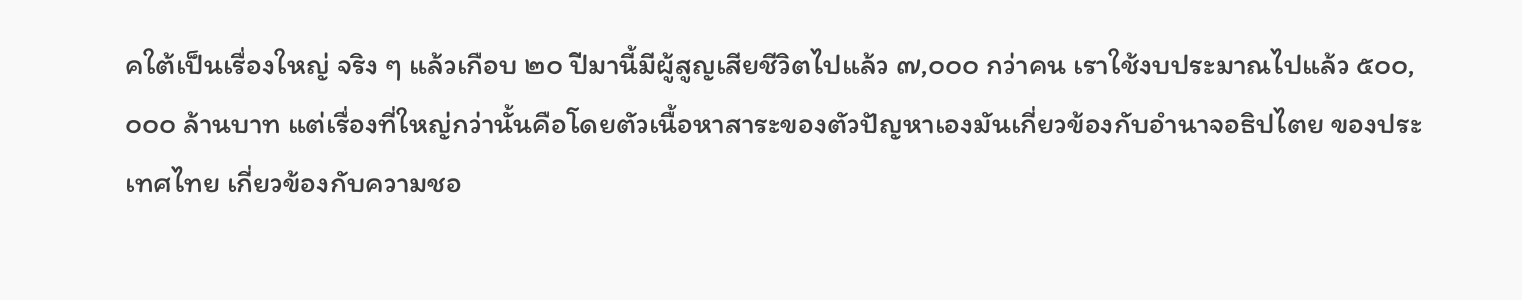คใต้เป็นเรื่องใหญ่ จริง ๆ แล้วเกือบ ๒๐ ปีมานี้มีผู้สูญเสียชีวิตไปแล้ว ๗,๐๐๐ กว่าคน เราใช้งบประมาณไปแล้ว ๕๐๐,๐๐๐ ล้านบาท แต่เรื่องที่ใหญ่กว่านั้นคือโดยตัวเนื้อหาสาระของตัวปัญหาเองมันเกี่ยวข้องกับอำนาจอธิปไตย ของประเทศไทย เกี่ยวข้องกับความชอ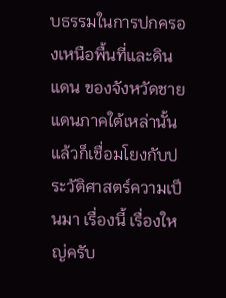บธรรมในการปกครองเหนือพื้นที่และดินแดน ของจังหวัดชายแดนภาคใต้เหล่านั้น แล้วก็เชื่อมโยงกับประวัติศาสตร์ความเป็นมา เรื่องนี้ เรื่องใหญ่ครับ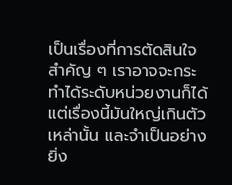เป็นเรื่องที่การตัดสินใจสำคัญ ๆ เราอาจจะกระทำได้ระดับหน่วยงานก็ได้ แต่เรื่องนี้มันใหญ่เกินตัวเหล่านั้น และจำเป็นอย่างยิ่ง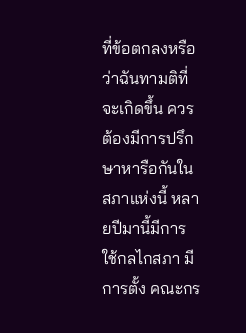ที่ข้อตกลงหรือว่าฉันทามติที่จะเกิดขึ้น ควรต้องมีการปรึกษาหารือกันในสภาแห่งนี้ หลายปีมานี้มีการใช้กลไกสภา มีการตั้ง คณะกร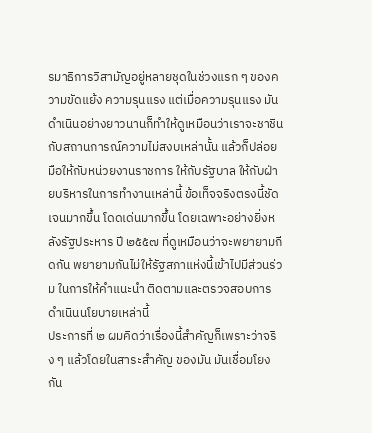รมาธิการวิสามัญอยู่หลายชุดในช่วงแรก ๆ ของความขัดแย้ง ความรุนแรง แต่เมื่อความรุนแรง มันดำเนินอย่างยาวนานก็ทำให้ดูเหมือนว่าเราจะชาชินกับสถานการณ์ความไม่สงบเหล่านั้น แล้วก็ปล่อยมือให้กับหน่วยงานราชการ ให้กับรัฐบาล ให้กับฝ่ายบริหารในการทำงานเหล่านี้ ข้อเท็จจริงตรงนี้ชัดเจนมากขึ้น โดดเด่นมากขึ้น โดยเฉพาะอย่างยิ่งหลังรัฐประหาร ปี ๒๕๕๗ ที่ดูเหมือนว่าจะพยายามกีดกัน พยายามกันไม่ให้รัฐสภาแห่งนี้เข้าไปมีส่วนร่วม ในการให้คำแนะนำ ติดตามและตรวจสอบการดำเนินนโยบายเหล่านี้
ประการที่ ๒ ผมคิดว่าเรื่องนี้สำคัญก็เพราะว่าจริง ๆ แล้วโดยในสาระสำคัญ ของมัน มันเชื่อมโยงกัน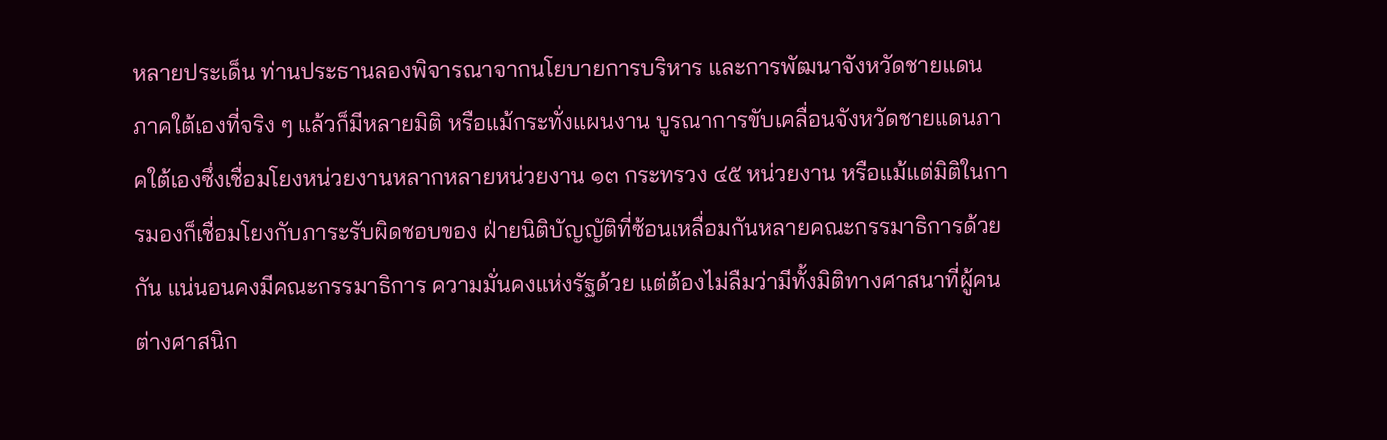หลายประเด็น ท่านประธานลองพิจารณาจากนโยบายการบริหาร และการพัฒนาจังหวัดชายแดนภาคใต้เองที่จริง ๆ แล้วก็มีหลายมิติ หรือแม้กระทั่งแผนงาน บูรณาการขับเคลื่อนจังหวัดชายแดนภาคใต้เองซึ่งเชื่อมโยงหน่วยงานหลากหลายหน่วยงาน ๑๓ กระทรวง ๔๕ หน่วยงาน หรือแม้แต่มิติในการมองก็เชื่อมโยงกับภาระรับผิดชอบของ ฝ่ายนิติบัญญัติที่ซ้อนเหลื่อมกันหลายคณะกรรมาธิการด้วยกัน แน่นอนคงมีคณะกรรมาธิการ ความมั่นคงแห่งรัฐด้วย แต่ต้องไม่ลืมว่ามีทั้งมิติทางศาสนาที่ผู้คนต่างศาสนิก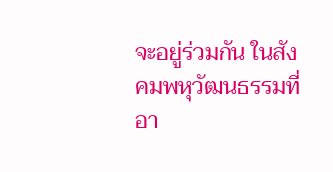จะอยู่ร่วมกัน ในสังคมพหุวัฒนธรรมที่อา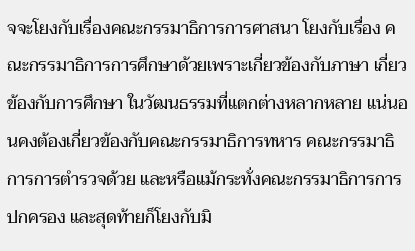จจะโยงกับเรื่องคณะกรรมาธิการการศาสนา โยงกับเรื่อง คณะกรรมาธิการการศึกษาด้วยเพราะเกี่ยวข้องกับภาษา เกี่ยวข้องกับการศึกษา ในวัฒนธรรมที่แตกต่างหลากหลาย แน่นอนคงต้องเกี่ยวข้องกับคณะกรรมาธิการทหาร คณะกรรมาธิการการตำรวจด้วย และหรือแม้กระทั่งคณะกรรมาธิการการปกครอง และสุดท้ายก็โยงกับมิ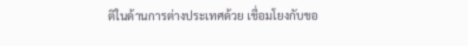ติในด้านการต่างประเทศด้วย เชื่อมโยงกับขอ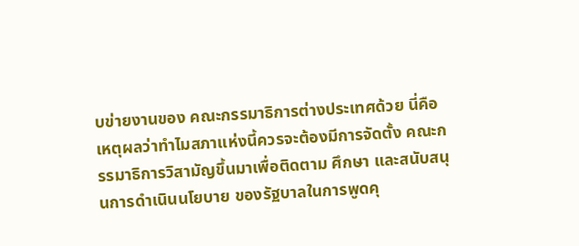บข่ายงานของ คณะกรรมาธิการต่างประเทศด้วย นี่คือเหตุผลว่าทำไมสภาแห่งนี้ควรจะต้องมีการจัดตั้ง คณะกรรมาธิการวิสามัญขึ้นมาเพื่อติดตาม ศึกษา และสนับสนุนการดำเนินนโยบาย ของรัฐบาลในการพูดคุ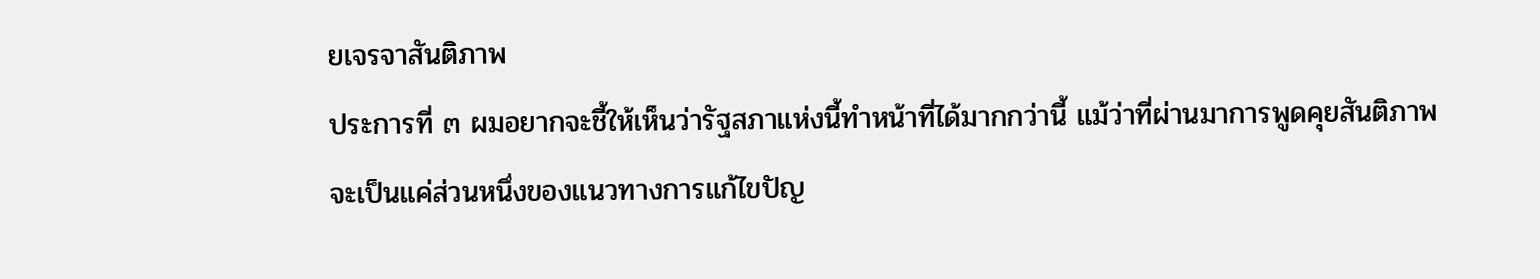ยเจรจาสันติภาพ
ประการที่ ๓ ผมอยากจะชี้ให้เห็นว่ารัฐสภาแห่งนี้ทำหน้าที่ได้มากกว่านี้ แม้ว่าที่ผ่านมาการพูดคุยสันติภาพจะเป็นแค่ส่วนหนึ่งของแนวทางการแก้ไขปัญ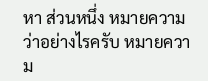หา ส่วนหนึ่ง หมายความว่าอย่างไรครับ หมายความ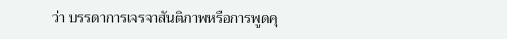ว่า บรรดาการเจรจาสันติภาพหรือการพูดคุ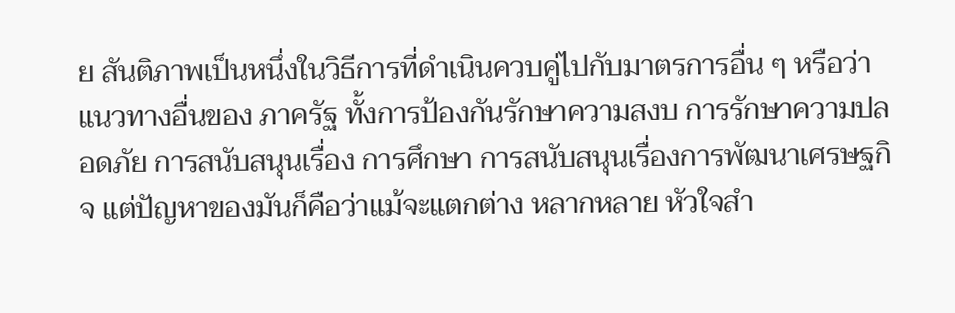ย สันติภาพเป็นหนึ่งในวิธีการที่ดำเนินควบคู่ไปกับมาตรการอื่น ๆ หรือว่าแนวทางอื่นของ ภาครัฐ ทั้งการป้องกันรักษาความสงบ การรักษาความปลอดภัย การสนับสนุนเรื่อง การศึกษา การสนับสนุนเรื่องการพัฒนาเศรษฐกิจ แต่ปัญหาของมันก็คือว่าแม้จะแตกต่าง หลากหลาย หัวใจสำ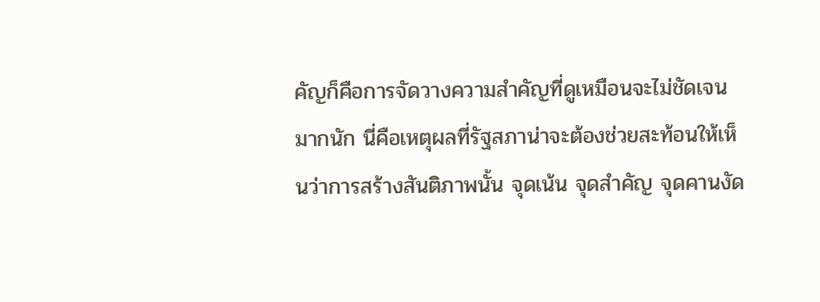คัญก็คือการจัดวางความสำคัญที่ดูเหมือนจะไม่ชัดเจนมากนัก นี่คือเหตุผลที่รัฐสภาน่าจะต้องช่วยสะท้อนให้เห็นว่าการสร้างสันติภาพนั้น จุดเน้น จุดสำคัญ จุดคานงัด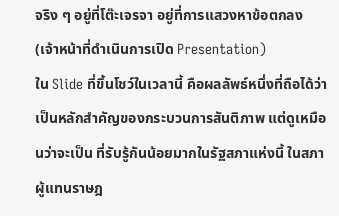จริง ๆ อยู่ที่โต๊ะเจรจา อยู่ที่การแสวงหาข้อตกลง
(เจ้าหน้าที่ดำเนินการเปิด Presentation)
ใน Slide ที่ขึ้นโชว์ในเวลานี้ คือผลลัพธ์หนึ่งที่ถือได้ว่าเป็นหลักสำคัญของกระบวนการสันติภาพ แต่ดูเหมือนว่าจะเป็น ที่รับรู้กันน้อยมากในรัฐสภาแห่งนี้ ในสภาผู้แทนราษฎ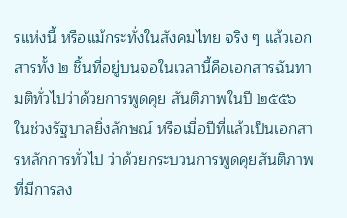รแห่งนี้ หรือแม้กระทั่งในสังคมไทย จริง ๆ แล้วเอกสารทั้ง ๒ ชิ้นที่อยู่บนจอในเวลานี้คือเอกสารฉันทามติทั่วไปว่าด้วยการพูดคุย สันติภาพในปี ๒๕๕๖ ในช่วงรัฐบาลยิ่งลักษณ์ หรือเมื่อปีที่แล้วเป็นเอกสารหลักการทั่วไป ว่าด้วยกระบวนการพูดคุยสันติภาพที่มีการลง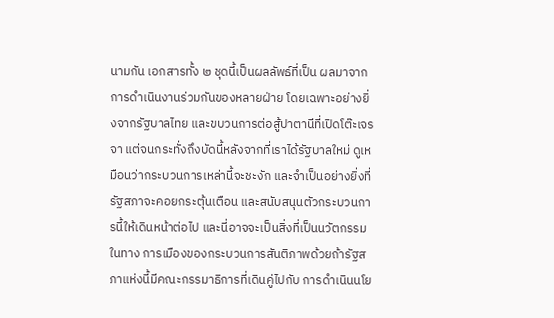นามกัน เอกสารทั้ง ๒ ชุดนี้เป็นผลลัพธ์ที่เป็น ผลมาจากการดำเนินงานร่วมกันของหลายฝ่าย โดยเฉพาะอย่างยิ่งจากรัฐบาลไทย และขบวนการต่อสู้ปาตานีที่เปิดโต๊ะเจรจา แต่จนกระทั่งถึงบัดนี้หลังจากที่เราได้รัฐบาลใหม่ ดูเหมือนว่ากระบวนการเหล่านี้จะชะงัก และจำเป็นอย่างยิ่งที่รัฐสภาจะคอยกระตุ้นเตือน และสนับสนุนตัวกระบวนการนี้ให้เดินหน้าต่อไป และนี่อาจจะเป็นสิ่งที่เป็นนวัตกรรมในทาง การเมืองของกระบวนการสันติภาพด้วยถ้ารัฐสภาแห่งนี้มีคณะกรรมาธิการที่เดินคู่ไปกับ การดำเนินนโย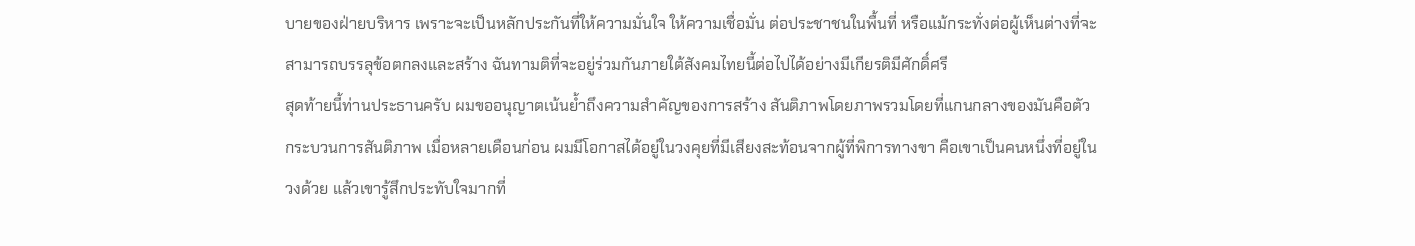บายของฝ่ายบริหาร เพราะจะเป็นหลักประกันที่ให้ความมั่นใจ ให้ความเชื่อมั่น ต่อประชาชนในพื้นที่ หรือแม้กระทั่งต่อผู้เห็นต่างที่จะสามารถบรรลุข้อตกลงและสร้าง ฉันทามติที่จะอยู่ร่วมกันภายใต้สังคมไทยนี้ต่อไปได้อย่างมีเกียรติมีศักดิ์ศรี
สุดท้ายนี้ท่านประธานครับ ผมขออนุญาตเน้นย้ำถึงความสำคัญของการสร้าง สันติภาพโดยภาพรวมโดยที่แกนกลางของมันคือตัวกระบวนการสันติภาพ เมื่อหลายเดือนก่อน ผมมีโอกาสได้อยู่ในวงคุยที่มีเสียงสะท้อนจากผู้ที่พิการทางขา คือเขาเป็นคนหนึ่งที่อยู่ในวงด้วย แล้วเขารู้สึกประทับใจมากที่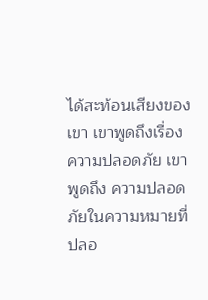ได้สะท้อนเสียงของเขา เขาพูดถึงเรื่องความปลอดภัย เขาพูดถึง ความปลอดภัยในความหมายที่ปลอ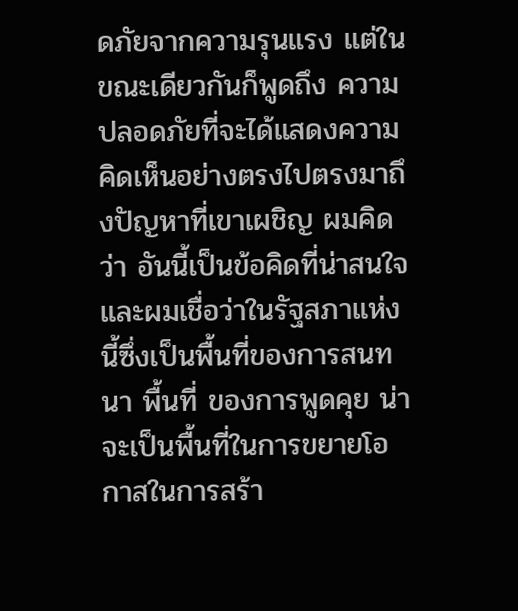ดภัยจากความรุนแรง แต่ในขณะเดียวกันก็พูดถึง ความปลอดภัยที่จะได้แสดงความคิดเห็นอย่างตรงไปตรงมาถึงปัญหาที่เขาเผชิญ ผมคิดว่า อันนี้เป็นข้อคิดที่น่าสนใจ และผมเชื่อว่าในรัฐสภาแห่งนี้ซึ่งเป็นพื้นที่ของการสนทนา พื้นที่ ของการพูดคุย น่าจะเป็นพื้นที่ในการขยายโอกาสในการสร้า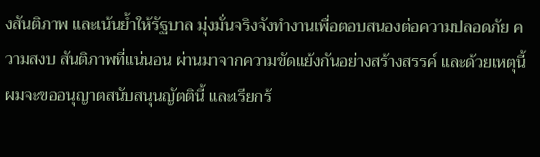งสันติภาพ และเน้นย้ำให้รัฐบาล มุ่งมั่นจริงจังทำงานเพื่อตอบสนองต่อความปลอดภัย ความสงบ สันติภาพที่แน่นอน ผ่านมาจากความขัดแย้งกันอย่างสร้างสรรค์ และด้วยเหตุนี้ผมจะขออนุญาตสนับสนุนญัตตินี้ และเรียกร้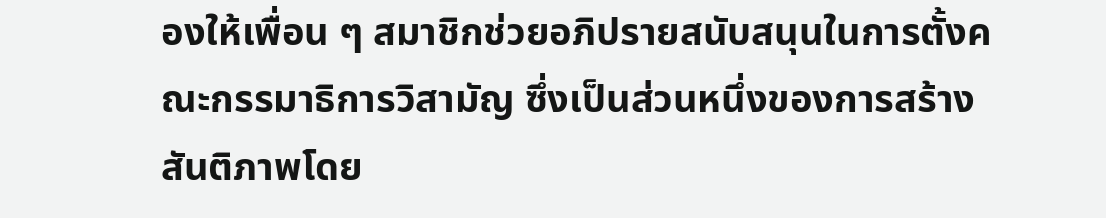องให้เพื่อน ๆ สมาชิกช่วยอภิปรายสนับสนุนในการตั้งคณะกรรมาธิการวิสามัญ ซึ่งเป็นส่วนหนึ่งของการสร้างสันติภาพโดย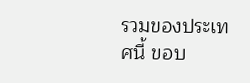รวมของประเทศนี้ ขอบ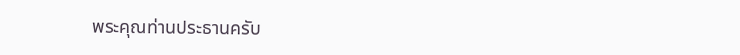พระคุณท่านประธานครับ